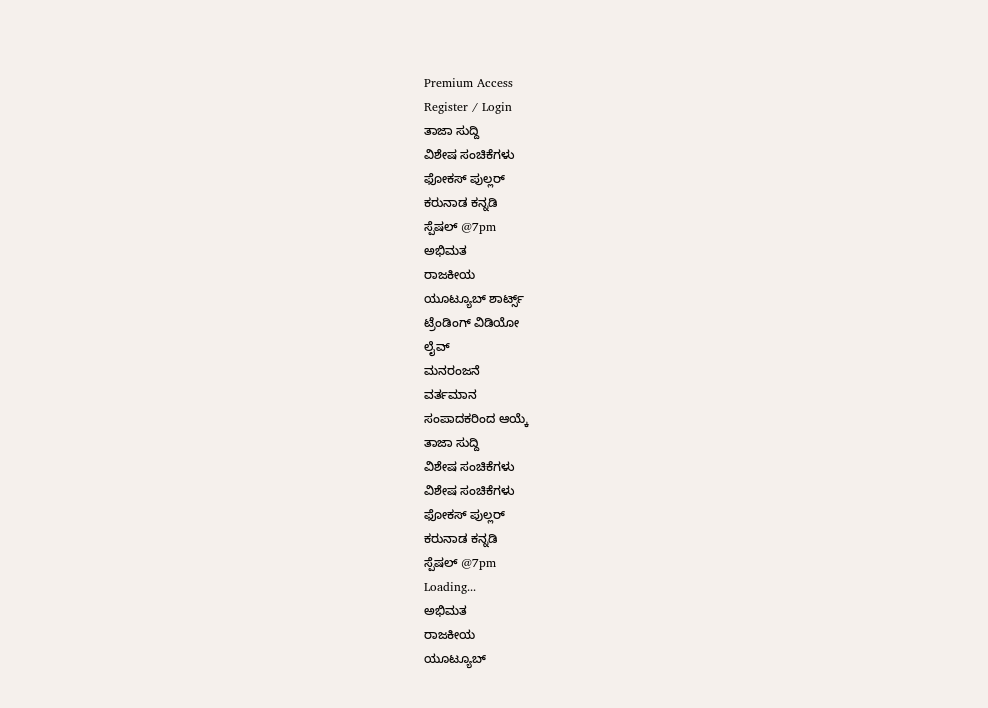Premium Access
Register / Login
ತಾಜಾ ಸುದ್ದಿ
ವಿಶೇಷ ಸಂಚಿಕೆಗಳು
ಫೋಕಸ್ ಪುಲ್ಲರ್
ಕರುನಾಡ ಕನ್ನಡಿ
ಸ್ಪೆಷಲ್ @7pm
ಅಭಿಮತ
ರಾಜಕೀಯ
ಯೂಟ್ಯೂಬ್ ಶಾರ್ಟ್ಸ್
ಟ್ರೆಂಡಿಂಗ್ ವಿಡಿಯೋ
ಲೈವ್
ಮನರಂಜನೆ
ವರ್ತಮಾನ
ಸಂಪಾದಕರಿಂದ ಆಯ್ಕೆ
ತಾಜಾ ಸುದ್ದಿ
ವಿಶೇಷ ಸಂಚಿಕೆಗಳು
ವಿಶೇಷ ಸಂಚಿಕೆಗಳು
ಫೋಕಸ್ ಪುಲ್ಲರ್
ಕರುನಾಡ ಕನ್ನಡಿ
ಸ್ಪೆಷಲ್ @7pm
Loading...
ಅಭಿಮತ
ರಾಜಕೀಯ
ಯೂಟ್ಯೂಬ್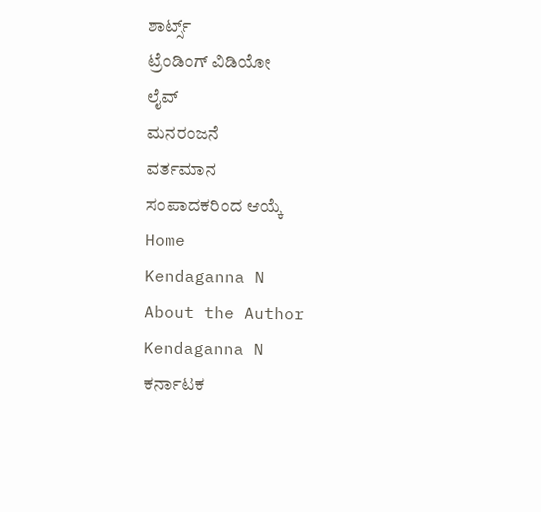ಶಾರ್ಟ್ಸ್
ಟ್ರೆಂಡಿಂಗ್ ವಿಡಿಯೋ
ಲೈವ್
ಮನರಂಜನೆ
ವರ್ತಮಾನ
ಸಂಪಾದಕರಿಂದ ಆಯ್ಕೆ
Home
Kendaganna N
About the Author
Kendaganna N
ಕರ್ನಾಟಕ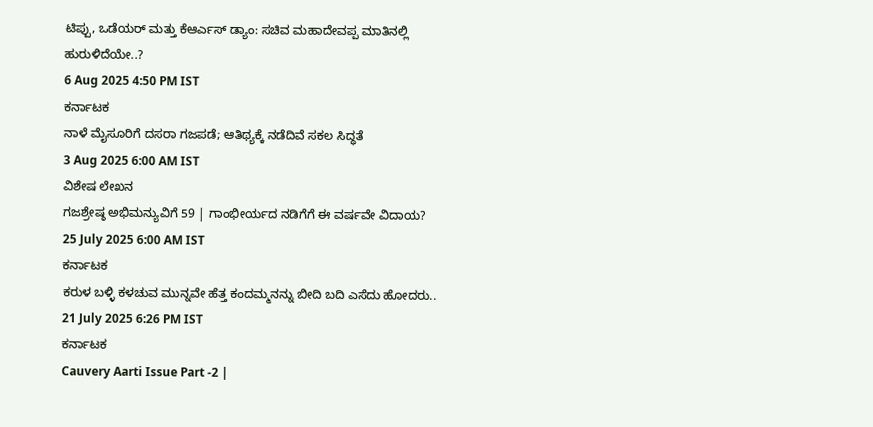ಟಿಪ್ಪು, ಒಡೆಯರ್ ಮತ್ತು ಕೆಆರ್ಎಸ್ ಡ್ಯಾಂ: ಸಚಿವ ಮಹಾದೇವಪ್ಪ ಮಾತಿನಲ್ಲಿ ಹುರುಳಿದೆಯೇ..?
6 Aug 2025 4:50 PM IST
ಕರ್ನಾಟಕ
ನಾಳೆ ಮೈಸೂರಿಗೆ ದಸರಾ ಗಜಪಡೆ; ಆತಿಥ್ಯಕ್ಕೆ ನಡೆದಿವೆ ಸಕಲ ಸಿದ್ಧತೆ
3 Aug 2025 6:00 AM IST
ವಿಶೇಷ ಲೇಖನ
ಗಜಶ್ರೇಷ್ಠ ಅಭಿಮನ್ಯುವಿಗೆ 59 | ಗಾಂಭೀರ್ಯದ ನಡಿಗೆಗೆ ಈ ವರ್ಷವೇ ವಿದಾಯ?
25 July 2025 6:00 AM IST
ಕರ್ನಾಟಕ
ಕರುಳ ಬಳ್ಳಿ ಕಳಚುವ ಮುನ್ನವೇ ಹೆತ್ತ ಕಂದಮ್ಮನನ್ನು ಬೀದಿ ಬದಿ ಎಸೆದು ಹೋದರು..
21 July 2025 6:26 PM IST
ಕರ್ನಾಟಕ
Cauvery Aarti Issue Part -2 |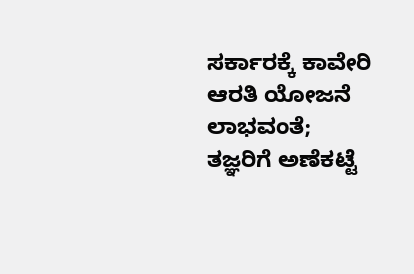ಸರ್ಕಾರಕ್ಕೆ ಕಾವೇರಿ ಆರತಿ ಯೋಜನೆ ಲಾಭವಂತೆ; ತಜ್ಞರಿಗೆ ಅಣೆಕಟ್ಟೆ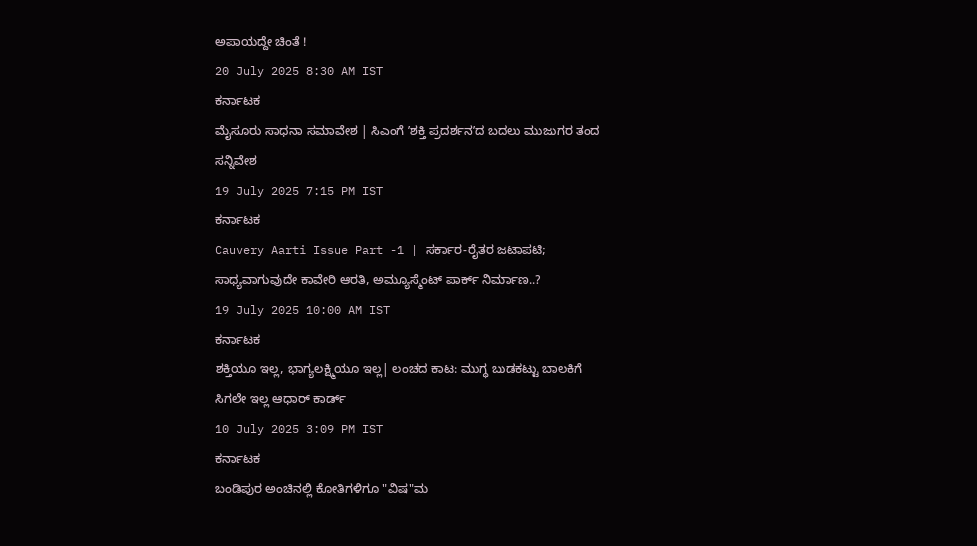ಅಪಾಯದ್ದೇ ಚಿಂತೆ !
20 July 2025 8:30 AM IST
ಕರ್ನಾಟಕ
ಮೈಸೂರು ಸಾಧನಾ ಸಮಾವೇಶ | ಸಿಎಂಗೆ ʼಶಕ್ತಿ ಪ್ರದರ್ಶನʼದ ಬದಲು ಮುಜುಗರ ತಂದ ಸನ್ನಿವೇಶ
19 July 2025 7:15 PM IST
ಕರ್ನಾಟಕ
Cauvery Aarti Issue Part -1 | ಸರ್ಕಾರ-ರೈತರ ಜಟಾಪಟಿ; ಸಾಧ್ಯವಾಗುವುದೇ ಕಾವೇರಿ ಆರತಿ, ಅಮ್ಯೂಸ್ಮೆಂಟ್ ಪಾರ್ಕ್ ನಿರ್ಮಾಣ..?
19 July 2025 10:00 AM IST
ಕರ್ನಾಟಕ
ಶಕ್ತಿಯೂ ಇಲ್ಲ, ಭಾಗ್ಯಲಕ್ಷ್ಮಿಯೂ ಇಲ್ಲ| ಲಂಚದ ಕಾಟ: ಮುಗ್ಧ ಬುಡಕಟ್ಟು ಬಾಲಕಿಗೆ ಸಿಗಲೇ ಇಲ್ಲ ಆಧಾರ್ ಕಾರ್ಡ್
10 July 2025 3:09 PM IST
ಕರ್ನಾಟಕ
ಬಂಡಿಪುರ ಅಂಚಿನಲ್ಲಿ ಕೋತಿಗಳಿಗೂ "ವಿಷ"ಮ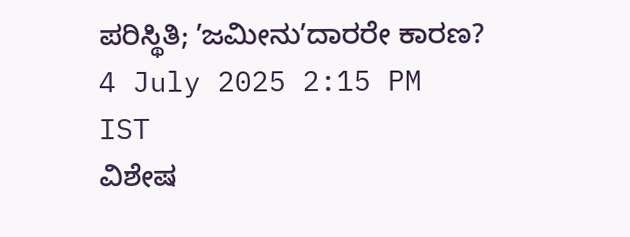ಪರಿಸ್ಥಿತಿ; ʼಜಮೀನುʼದಾರರೇ ಕಾರಣ?
4 July 2025 2:15 PM IST
ವಿಶೇಷ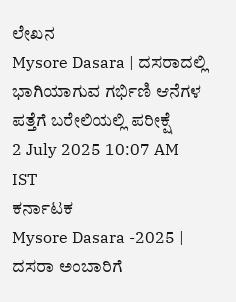ಲೇಖನ
Mysore Dasara | ದಸರಾದಲ್ಲಿ ಭಾಗಿಯಾಗುವ ಗರ್ಭಿಣಿ ಆನೆಗಳ ಪತ್ತೆಗೆ ಬರೇಲಿಯಲ್ಲಿ ಪರೀಕ್ಷೆ
2 July 2025 10:07 AM IST
ಕರ್ನಾಟಕ
Mysore Dasara -2025 | ದಸರಾ ಅಂಬಾರಿಗೆ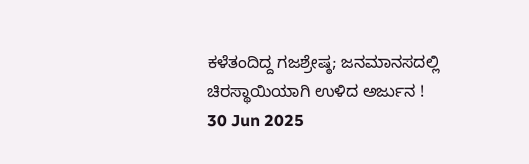ಕಳೆತಂದಿದ್ದ ಗಜಶ್ರೇಷ್ಠ; ಜನಮಾನಸದಲ್ಲಿ ಚಿರಸ್ಥಾಯಿಯಾಗಿ ಉಳಿದ ಅರ್ಜುನ !
30 Jun 2025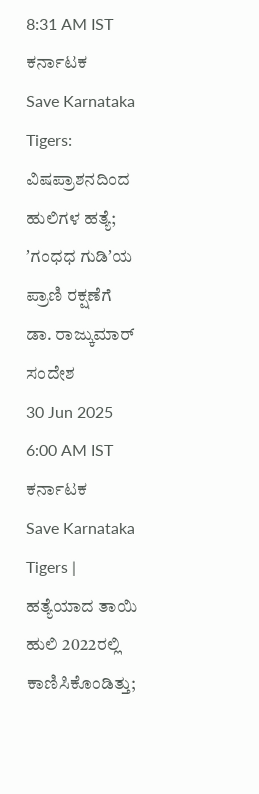8:31 AM IST
ಕರ್ನಾಟಕ
Save Karnataka Tigers: ವಿಷಪ್ರಾಶನದಿಂದ ಹುಲಿಗಳ ಹತ್ಯೆ; ʼಗಂಧಧ ಗುಡಿʼಯ ಪ್ರಾಣಿ ರಕ್ಷಣೆಗೆ ಡಾ. ರಾಜ್ಕುಮಾರ್ ಸಂದೇಶ
30 Jun 2025 6:00 AM IST
ಕರ್ನಾಟಕ
Save Karnataka Tigers | ಹತ್ಯೆಯಾದ ತಾಯಿ ಹುಲಿ 2022ರಲ್ಲಿ ಕಾಣಿಸಿಕೊಂಡಿತ್ತು;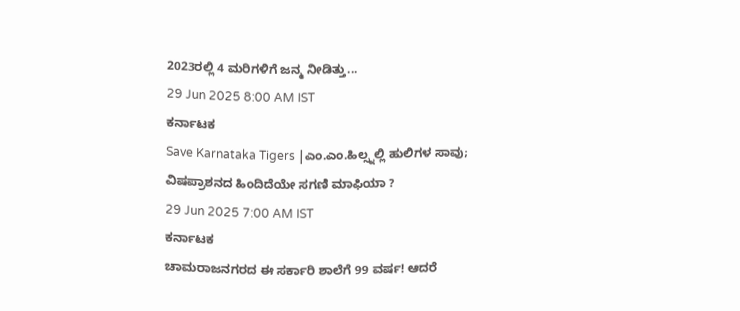2023ರಲ್ಲಿ 4 ಮರಿಗಳಿಗೆ ಜನ್ಮ ನೀಡಿತ್ತು...
29 Jun 2025 8:00 AM IST
ಕರ್ನಾಟಕ
Save Karnataka Tigers |ಎಂ.ಎಂ.ಹಿಲ್ಸ್ನಲ್ಲಿ ಹುಲಿಗಳ ಸಾವು; ವಿಷಪ್ರಾಶನದ ಹಿಂದಿದೆಯೇ ಸಗಣಿ ಮಾಫಿಯಾ ?
29 Jun 2025 7:00 AM IST
ಕರ್ನಾಟಕ
ಚಾಮರಾಜನಗರದ ಈ ಸರ್ಕಾರಿ ಶಾಲೆಗೆ 99 ವರ್ಷ! ಆದರೆ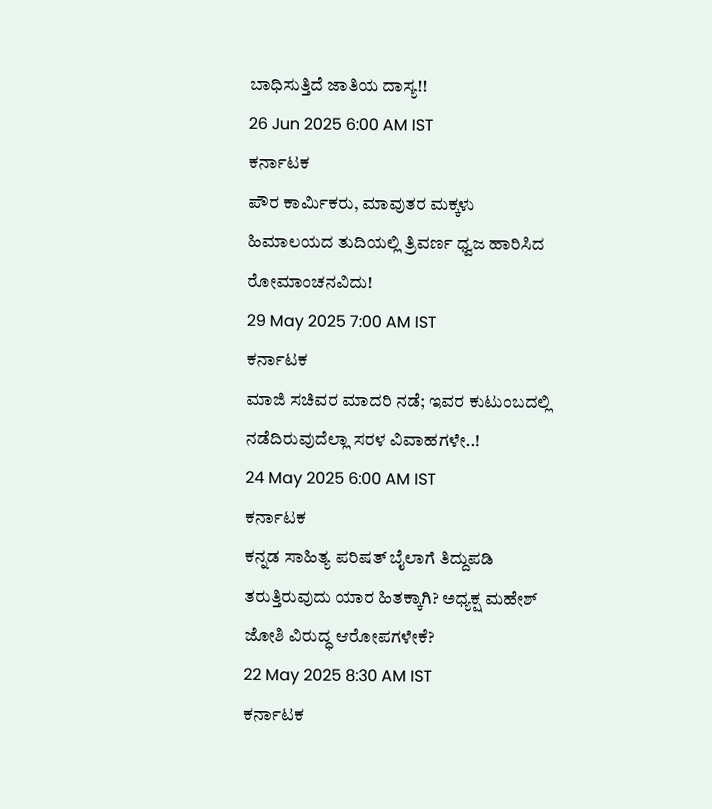ಬಾಧಿಸುತ್ತಿದೆ ಜಾತಿಯ ದಾಸ್ಯ!!
26 Jun 2025 6:00 AM IST
ಕರ್ನಾಟಕ
ಪೌರ ಕಾರ್ಮಿಕರು, ಮಾವುತರ ಮಕ್ಕಳು ಹಿಮಾಲಯದ ತುದಿಯಲ್ಲಿ ತ್ರಿವರ್ಣ ಧ್ವಜ ಹಾರಿಸಿದ ರೋಮಾಂಚನವಿದು!
29 May 2025 7:00 AM IST
ಕರ್ನಾಟಕ
ಮಾಜಿ ಸಚಿವರ ಮಾದರಿ ನಡೆ; ಇವರ ಕುಟುಂಬದಲ್ಲಿ ನಡೆದಿರುವುದೆಲ್ಲಾ ಸರಳ ವಿವಾಹಗಳೇ..!
24 May 2025 6:00 AM IST
ಕರ್ನಾಟಕ
ಕನ್ನಡ ಸಾಹಿತ್ಯ ಪರಿಷತ್ ಬೈಲಾಗೆ ತಿದ್ದುಪಡಿ ತರುತ್ತಿರುವುದು ಯಾರ ಹಿತಕ್ಕಾಗಿ? ಅಧ್ಯಕ್ಷ ಮಹೇಶ್ ಜೋಶಿ ವಿರುದ್ಧ ಆರೋಪಗಳೇಕೆ?
22 May 2025 8:30 AM IST
ಕರ್ನಾಟಕ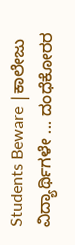Students Beware |ಕಾಲೇಜು ವಿದ್ಯಾರ್ಥಿಗಳೇ ... ದಂಧೆಕೋರರ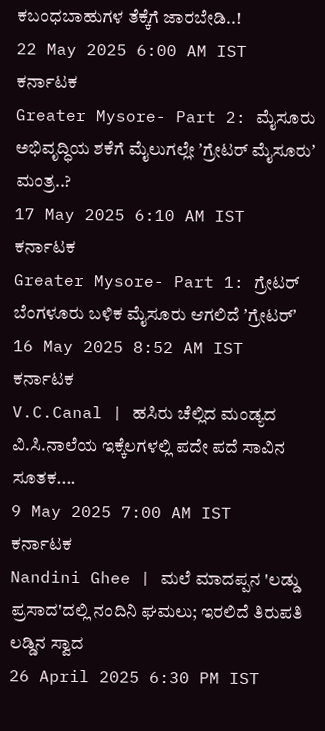ಕಬಂಧಬಾಹುಗಳ ತೆಕ್ಕೆಗೆ ಜಾರಬೇಡಿ..!
22 May 2025 6:00 AM IST
ಕರ್ನಾಟಕ
Greater Mysore- Part 2: ಮೈಸೂರು ಅಭಿವೃದ್ಧಿಯ ಶಕೆಗೆ ಮೈಲುಗಲ್ಲೇ ʼಗ್ರೇಟರ್ ಮೈಸೂರುʼ ಮಂತ್ರ..?
17 May 2025 6:10 AM IST
ಕರ್ನಾಟಕ
Greater Mysore- Part 1: ಗ್ರೇಟರ್ ಬೆಂಗಳೂರು ಬಳಿಕ ಮೈಸೂರು ಆಗಲಿದೆ ʼಗ್ರೇಟರ್ʼ
16 May 2025 8:52 AM IST
ಕರ್ನಾಟಕ
V.C.Canal | ಹಸಿರು ಚೆಲ್ಲಿದ ಮಂಡ್ಯದ ವಿ.ಸಿ.ನಾಲೆಯ ಇಕ್ಕೆಲಗಳಲ್ಲಿ ಪದೇ ಪದೆ ಸಾವಿನ ಸೂತಕ....
9 May 2025 7:00 AM IST
ಕರ್ನಾಟಕ
Nandini Ghee | ಮಲೆ ಮಾದಪ್ಪನ 'ಲಡ್ಡು ಪ್ರಸಾದ'ದಲ್ಲಿ ನಂದಿನಿ ಘಮಲು; ಇರಲಿದೆ ತಿರುಪತಿ ಲಡ್ಡಿನ ಸ್ವಾದ
26 April 2025 6:30 PM IST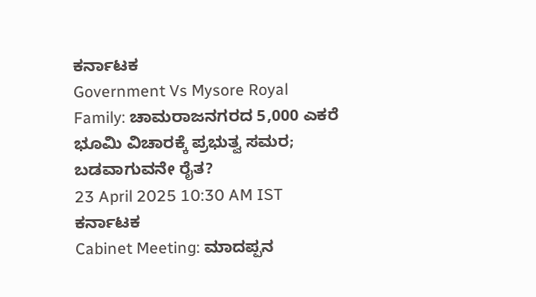ಕರ್ನಾಟಕ
Government Vs Mysore Royal Family: ಚಾಮರಾಜನಗರದ 5,000 ಎಕರೆ ಭೂಮಿ ವಿಚಾರಕ್ಕೆ ಪ್ರಭುತ್ವ ಸಮರ; ಬಡವಾಗುವನೇ ರೈತ?
23 April 2025 10:30 AM IST
ಕರ್ನಾಟಕ
Cabinet Meeting: ಮಾದಪ್ಪನ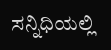ಸನ್ನಿಧಿಯಲ್ಲಿ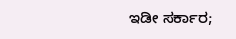ಇಡೀ ಸರ್ಕಾರ;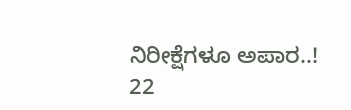ನಿರೀಕ್ಷೆಗಳೂ ಅಪಾರ..!
22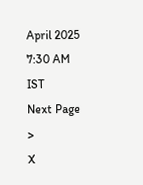April 2025 7:30 AM IST
Next Page >
X